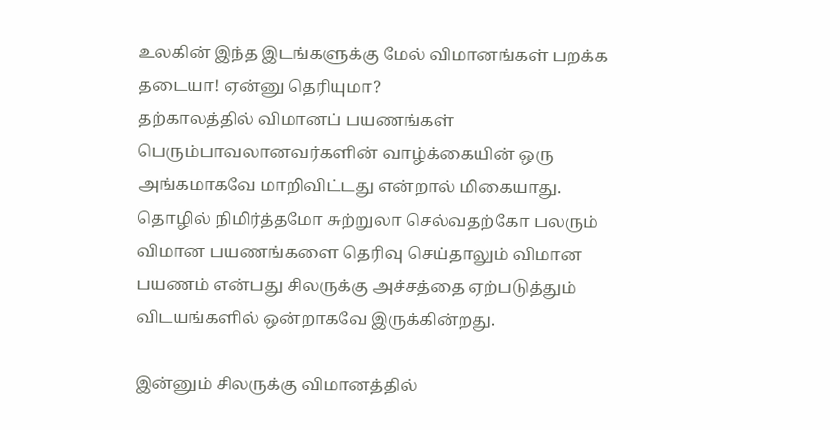உலகின் இந்த இடங்களுக்கு மேல் விமானங்கள் பறக்க தடையா! ஏன்னு தெரியுமா?
தற்காலத்தில் விமானப் பயணங்கள் பெரும்பாவலானவர்களின் வாழ்க்கையின் ஒரு அங்கமாகவே மாறிவிட்டது என்றால் மிகையாது.
தொழில் நிமிர்த்தமோ சுற்றுலா செல்வதற்கோ பலரும் விமான பயணங்களை தெரிவு செய்தாலும் விமான பயணம் என்பது சிலருக்கு அச்சத்தை ஏற்படுத்தும் விடயங்களில் ஒன்றாகவே இருக்கின்றது.

இன்னும் சிலருக்கு விமானத்தில்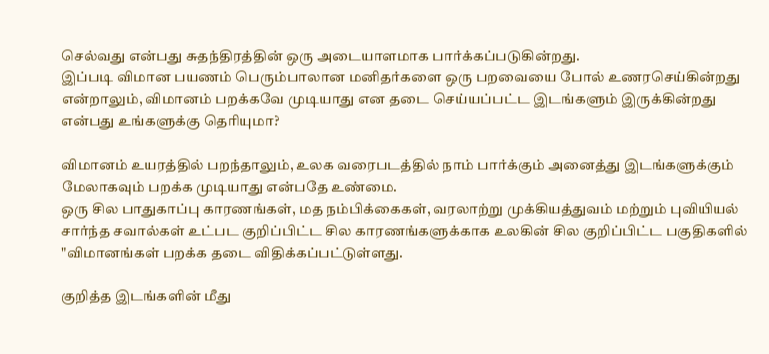செல்வது என்பது சுதந்திரத்தின் ஒரு அடையாளமாக பார்க்கப்படுகின்றது.
இப்படி விமான பயணம் பெரும்பாலான மனிதர்களை ஒரு பறவையை போல் உணரசெய்கின்றது என்றாலும், விமானம் பறக்கவே முடியாது என தடை செய்யப்பட்ட இடங்களும் இருக்கின்றது என்பது உங்களுக்கு தெரியுமா?

விமானம் உயரத்தில் பறந்தாலும், உலக வரைபடத்தில் நாம் பார்க்கும் அனைத்து இடங்களுக்கும் மேலாகவும் பறக்க முடியாது என்பதே உண்மை.
ஒரு சில பாதுகாப்பு காரணங்கள், மத நம்பிக்கைகள், வரலாற்று முக்கியத்துவம் மற்றும் புவியியல் சார்ந்த சவால்கள் உட்பட குறிப்பிட்ட சில காரணங்களுக்காக உலகின் சில குறிப்பிட்ட பகுதிகளில் "விமானங்கள் பறக்க தடை விதிக்கப்பட்டுள்ளது.

குறித்த இடங்களின் மீது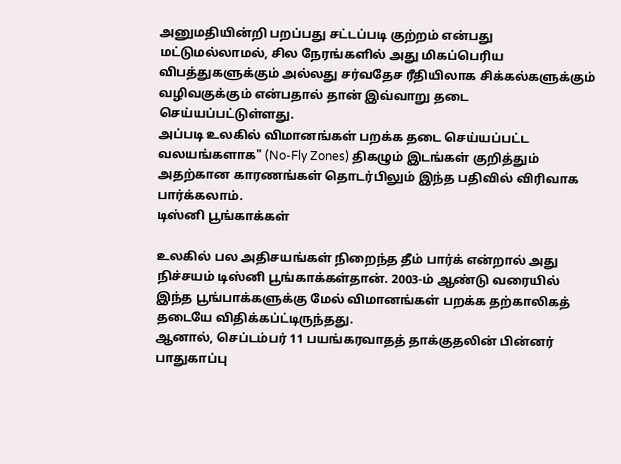அனுமதியின்றி பறப்பது சட்டப்படி குற்றம் என்பது மட்டுமல்லாமல், சில நேரங்களில் அது மிகப்பெரிய விபத்துகளுக்கும் அல்லது சர்வதேச ரீதியிலாக சிக்கல்களுக்கும் வழிவகுக்கும் என்பதால் தான் இவ்வாறு தடை செய்யப்பட்டுள்ளது.
அப்படி உலகில் விமானங்கள் பறக்க தடை செய்யப்பட்ட வலயங்களாக" (No-Fly Zones) திகழும் இடங்கள் குறித்தும் அதற்கான காரணங்கள் தொடர்பிலும் இந்த பதிவில் விரிவாக பார்க்கலாம்.
டிஸ்னி பூங்காக்கள்

உலகில் பல அதிசயங்கள் நிறைந்த தீம் பார்க் என்றால் அது நிச்சயம் டிஸ்னி பூங்காக்கள்தான். 2003-ம் ஆண்டு வரையில் இந்த பூங்பாக்களுக்கு மேல் விமானங்கள் பறக்க தற்காலிகத் தடையே விதிக்கப்ட்டிருந்தது.
ஆனால், செப்டம்பர் 11 பயங்கரவாதத் தாக்குதலின் பின்னர் பாதுகாப்பு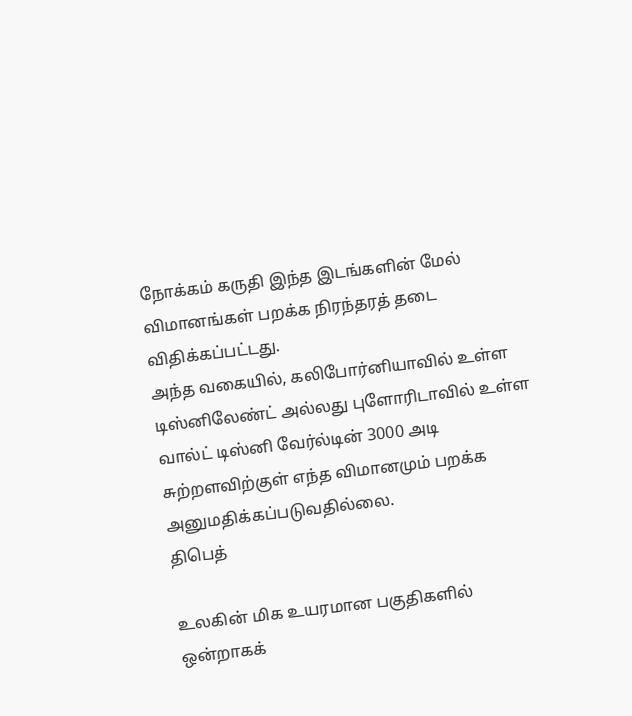நோக்கம் கருதி இந்த இடங்களின் மேல் விமானங்கள் பறக்க நிரந்தரத் தடை விதிக்கப்பட்டது.
அந்த வகையில், கலிபோர்னியாவில் உள்ள டிஸ்னிலேண்ட் அல்லது புளோரிடாவில் உள்ள வால்ட் டிஸ்னி வேர்ல்டின் 3000 அடி சுற்றளவிற்குள் எந்த விமானமும் பறக்க அனுமதிக்கப்படுவதில்லை.
திபெத்

உலகின் மிக உயரமான பகுதிகளில் ஒன்றாகக்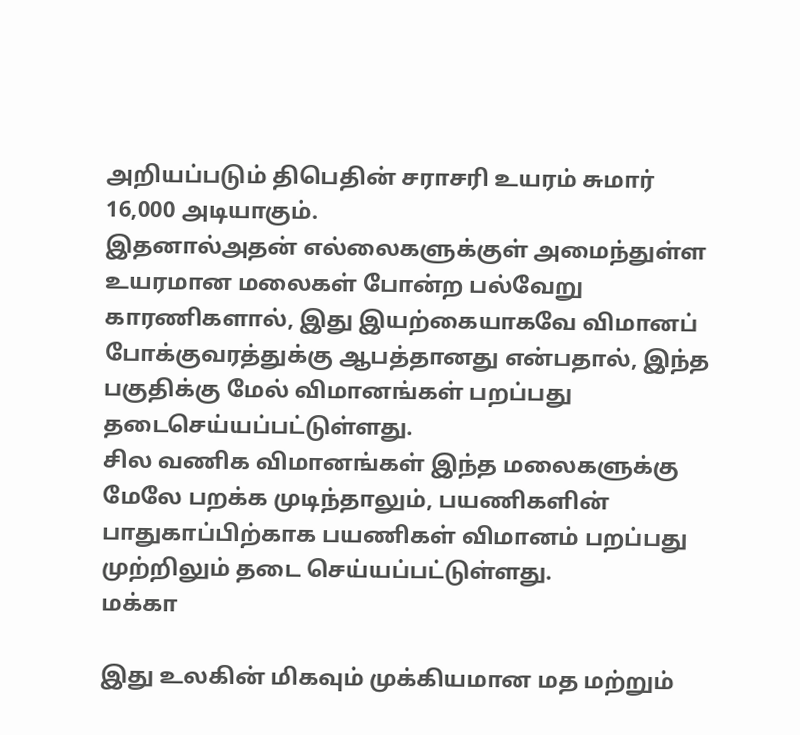அறியப்படும் திபெதின் சராசரி உயரம் சுமார் 16,000 அடியாகும்.
இதனால்அதன் எல்லைகளுக்குள் அமைந்துள்ள உயரமான மலைகள் போன்ற பல்வேறு காரணிகளால், இது இயற்கையாகவே விமானப் போக்குவரத்துக்கு ஆபத்தானது என்பதால், இந்த பகுதிக்கு மேல் விமானங்கள் பறப்பது தடைசெய்யப்பட்டுள்ளது.
சில வணிக விமானங்கள் இந்த மலைகளுக்கு மேலே பறக்க முடிந்தாலும், பயணிகளின் பாதுகாப்பிற்காக பயணிகள் விமானம் பறப்பது முற்றிலும் தடை செய்யப்பட்டுள்ளது.
மக்கா

இது உலகின் மிகவும் முக்கியமான மத மற்றும்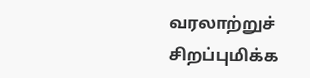வரலாற்றுச் சிறப்புமிக்க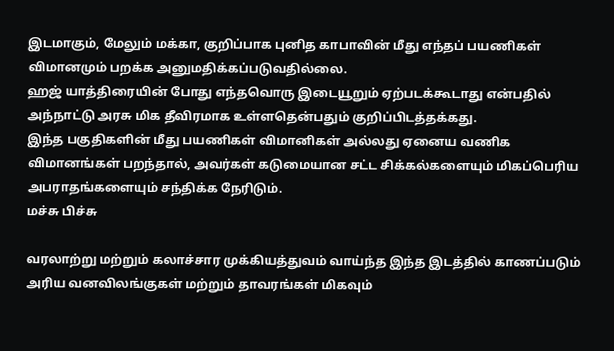இடமாகும், மேலும் மக்கா, குறிப்பாக புனித காபாவின் மீது எந்தப் பயணிகள் விமானமும் பறக்க அனுமதிக்கப்படுவதில்லை.
ஹஜ் யாத்திரையின் போது எந்தவொரு இடையூறும் ஏற்படக்கூடாது என்பதில் அந்நாட்டு அரசு மிக தீவிரமாக உள்ளதென்பதும் குறிப்பிடத்தக்கது.
இந்த பகுதிகளின் மீது பயணிகள் விமானிகள் அல்லது ஏனைய வணிக விமானங்கள் பறந்தால், அவர்கள் கடுமையான சட்ட சிக்கல்களையும் மிகப்பெரிய அபராதங்களையும் சந்திக்க நேரிடும்.
மச்சு பிச்சு

வரலாற்று மற்றும் கலாச்சார முக்கியத்துவம் வாய்ந்த இந்த இடத்தில் காணப்படும் அரிய வனவிலங்குகள் மற்றும் தாவரங்கள் மிகவும்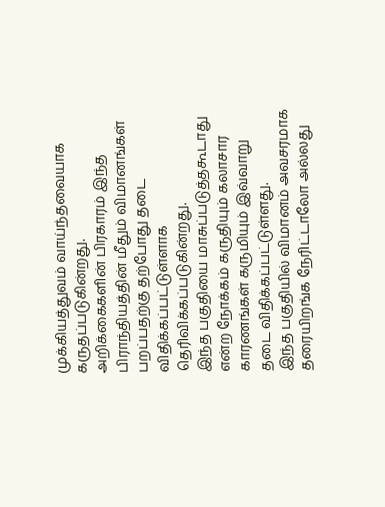முக்கியத்துவம் வாய்ந்தவையாக கருதப்படுகின்றது.
அறிக்கைகளின் பிரகாரம் இந்த பிராந்தியத்தின் மீதும் விமானங்கள் பறப்பதற்கு தற்போது தடை விதிக்கப்பட்டுள்ளாக தெரிவிக்கப்படுகின்றது.
இந்த பகுதியை மாசுப்படுத்தகூடாது என்ற நோக்கம் கருதியும் கலாசார காரணங்கள் கருமியும் இவ்வாறு தடை விதிக்கப்பட்டுள்ளது.
இந்த பகுதியில் விமானம் அவசரமாக தரையிறங்க நேரிட்டாலோ அல்லது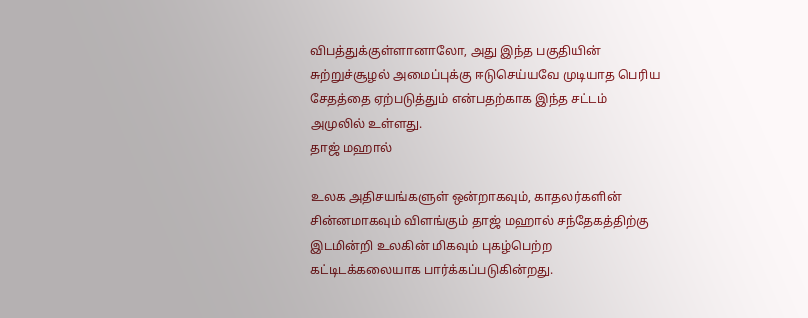விபத்துக்குள்ளானாலோ, அது இந்த பகுதியின் சுற்றுச்சூழல் அமைப்புக்கு ஈடுசெய்யவே முடியாத பெரிய சேதத்தை ஏற்படுத்தும் என்பதற்காக இந்த சட்டம் அமுலில் உள்ளது.
தாஜ் மஹால்

உலக அதிசயங்களுள் ஒன்றாகவும், காதலர்களின் சின்னமாகவும் விளங்கும் தாஜ் மஹால் சந்தேகத்திற்கு இடமின்றி உலகின் மிகவும் புகழ்பெற்ற கட்டிடக்கலையாக பார்க்கப்படுகின்றது.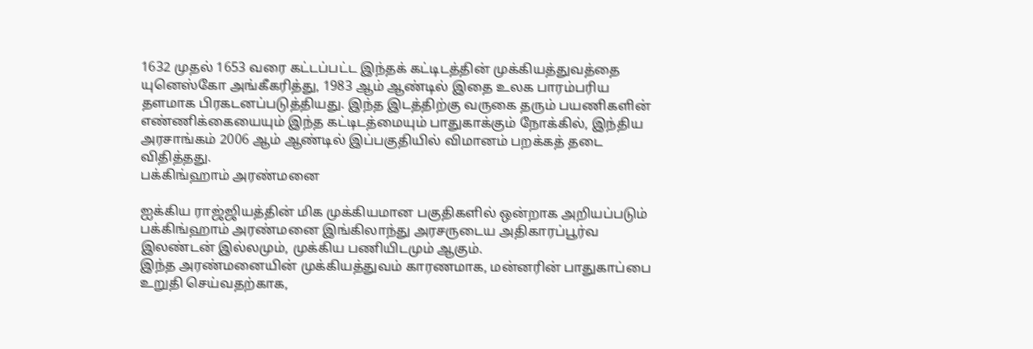1632 முதல் 1653 வரை கட்டப்பட்ட இந்தக் கட்டிடத்தின் முக்கியத்துவத்தை யுனெஸ்கோ அங்கீகரித்து, 1983 ஆம் ஆண்டில் இதை உலக பாரம்பரிய தளமாக பிரகடனப்படுத்தியது. இந்த இடத்திற்கு வருகை தரும் பயணிகளின் எண்ணிக்கையையும் இந்த கட்டிடத்மையும் பாதுகாக்கும் நோக்கில், இந்திய அரசாங்கம் 2006 ஆம் ஆண்டில் இப்பகுதியில் விமானம் பறக்கத் தடை விதித்தது.
பக்கிங்ஹாம் அரண்மனை

ஐக்கிய ராஜ்ஜியத்தின் மிக முக்கியமான பகுதிகளில் ஒன்றாக அறியப்படும் பக்கிங்ஹாம் அரண்மனை இங்கிலாந்து அரசருடைய அதிகாரப்பூர்வ இலண்டன் இல்லமும், முக்கிய பணியிடமும் ஆகும்.
இந்த அரண்மனையின் முக்கியத்துவம் காரணமாக, மன்னரின் பாதுகாப்பை உறுதி செய்வதற்காக,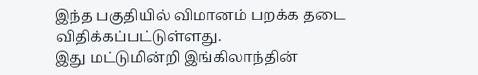இந்த பகுதியில் விமானம் பறக்க தடை விதிக்கப்பட்டுள்ளது.
இது மட்டுமின்றி இங்கிலாந்தின்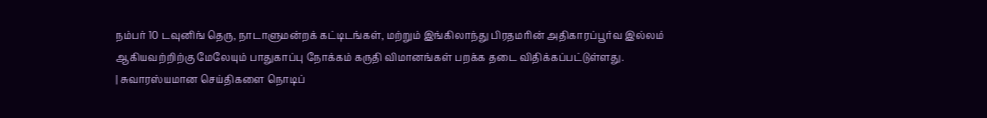நம்பர் 10 டவுனிங் தெரு, நாடாளுமன்றக் கட்டிடங்கள், மற்றும் இங்கிலாந்து பிரதமரின் அதிகாரப்பூர்வ இல்லம் ஆகியவற்றிற்கு மேலேயும் பாதுகாப்பு நோக்கம் கருதி விமானங்கள் பறக்க தடை விதிக்கப்பட்டுள்ளது.
| சுவாரஸ்யமான செய்திகளை நொடிப்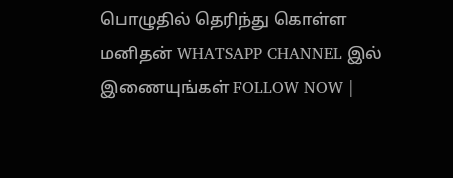பொழுதில் தெரிந்து கொள்ள மனிதன் WHATSAPP CHANNEL இல் இணையுங்கள் FOLLOW NOW |